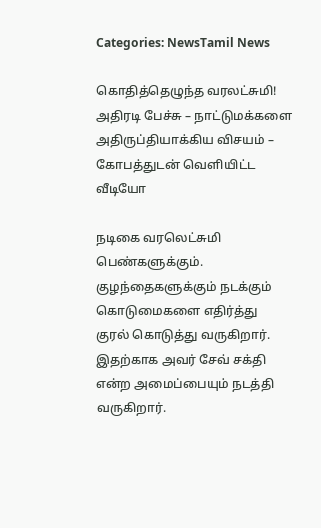Categories: NewsTamil News

கொதித்தெழுந்த வரலட்சுமி! அதிரடி பேச்சு – நாட்டுமக்களை அதிருப்தியாக்கிய விசயம் – கோபத்துடன் வெளியிட்ட வீடியோ

நடிகை வரலெட்சுமி பெண்களுக்கும். குழந்தைகளுக்கும் நடக்கும் கொடுமைகளை எதிர்த்து குரல் கொடுத்து வருகிறார். இதற்காக அவர் சேவ் சக்தி என்ற அமைப்பையும் நடத்தி வருகிறார்.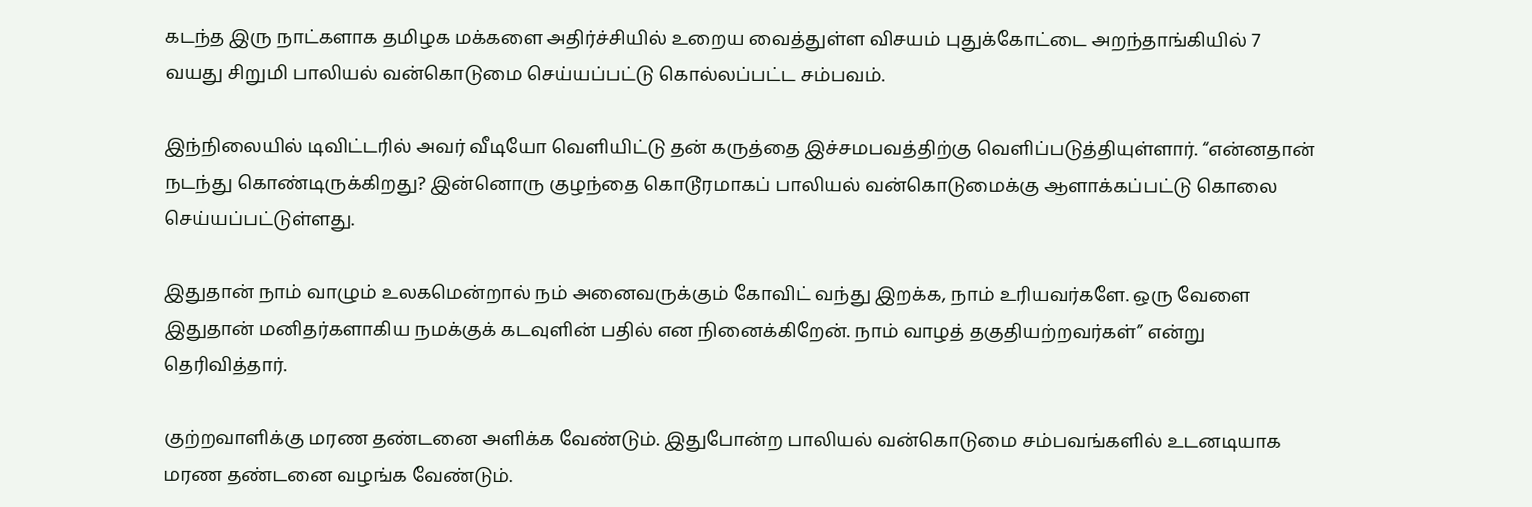கடந்த இரு நாட்களாக தமிழக மக்களை அதிர்ச்சியில் உறைய வைத்துள்ள விசயம் புதுக்கோட்டை அறந்தாங்கியில் 7 வயது சிறுமி பாலியல் வன்கொடுமை செய்யப்பட்டு கொல்லப்பட்ட சம்பவம்.

இந்நிலையில் டிவிட்டரில் அவர் வீடியோ வெளியிட்டு தன் கருத்தை இச்சமபவத்திற்கு வெளிப்படுத்தியுள்ளார். “என்னதான் நடந்து கொண்டிருக்கிறது? இன்னொரு குழந்தை கொடூரமாகப் பாலியல் வன்கொடுமைக்கு ஆளாக்கப்பட்டு கொலை செய்யப்பட்டுள்ளது.

இதுதான் நாம் வாழும் உலகமென்றால் நம் அனைவருக்கும் கோவிட் வந்து இறக்க, நாம் உரியவர்களே. ஒரு வேளை இதுதான் மனிதர்களாகிய நமக்குக் கடவுளின் பதில் என நினைக்கிறேன். நாம் வாழத் தகுதியற்றவர்கள்” என்று தெரிவித்தார்.

குற்றவாளிக்கு மரண தண்டனை அளிக்க வேண்டும். இதுபோன்ற பாலியல் வன்கொடுமை சம்பவங்களில் உடனடியாக மரண தண்டனை வழங்க வேண்டும்.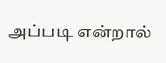அப்படி என்றால்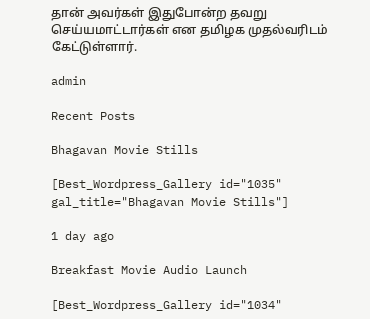தான் அவர்கள் இதுபோன்ற தவறு செய்யமாட்டார்கள் என தமிழக முதல்வரிடம் கேட்டுள்ளார்.

admin

Recent Posts

Bhagavan Movie Stills

[Best_Wordpress_Gallery id="1035" gal_title="Bhagavan Movie Stills"]

1 day ago

Breakfast Movie Audio Launch

[Best_Wordpress_Gallery id="1034"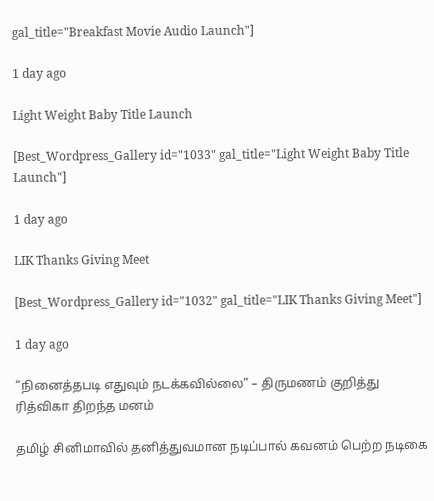gal_title="Breakfast Movie Audio Launch"]

1 day ago

Light Weight Baby Title Launch

[Best_Wordpress_Gallery id="1033" gal_title="Light Weight Baby Title Launch"]

1 day ago

LIK Thanks Giving Meet

[Best_Wordpress_Gallery id="1032" gal_title="LIK Thanks Giving Meet"]

1 day ago

“நினைத்தபடி எதுவும் நடக்கவில்லை” – திருமணம் குறித்து ரித்விகா திறந்த மனம்

தமிழ் சினிமாவில் தனித்துவமான நடிப்பால் கவனம் பெற்ற நடிகை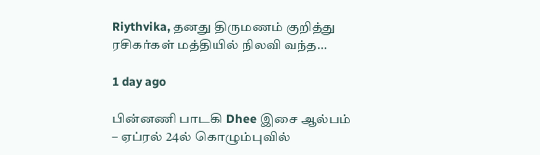Riythvika, தனது திருமணம் குறித்து ரசிகர்கள் மத்தியில் நிலவி வந்த…

1 day ago

பின்னணி பாடகி Dhee இசை ஆல்பம் – ஏப்ரல் 24ல் கொழும்புவில்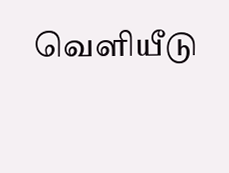வெளியீடு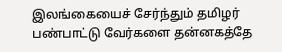இலங்கையைச் சேர்ந்தும் தமிழர் பண்பாட்டு வேர்களை தன்னகத்தே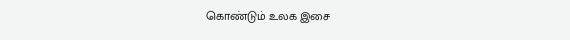கொண்டும் உலக இசை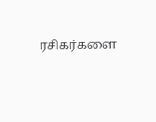ரசிகர்களை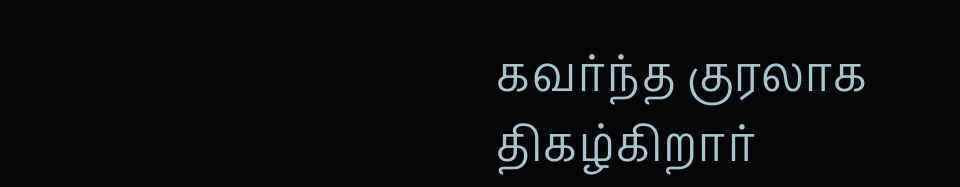கவர்ந்த குரலாக திகழ்கிறார்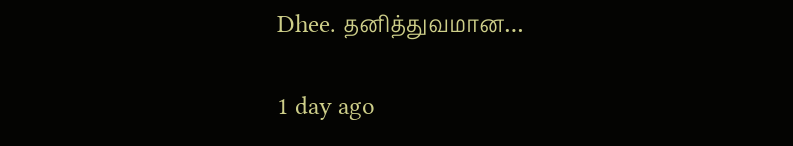Dhee. தனித்துவமான…

1 day ago